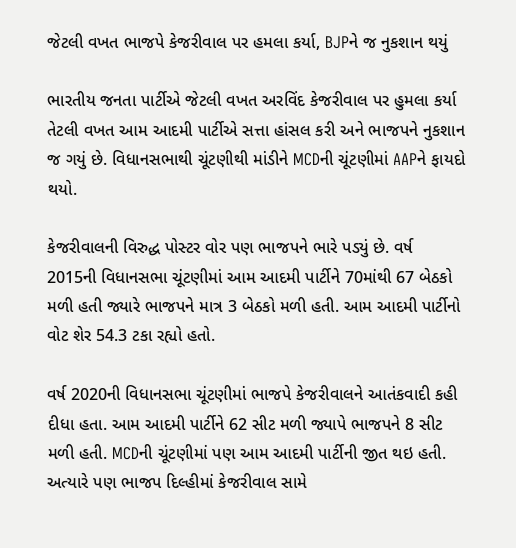જેટલી વખત ભાજપે કેજરીવાલ પર હમલા કર્યા, BJPને જ નુકશાન થયું

ભારતીય જનતા પાર્ટીએ જેટલી વખત અરવિંદ કેજરીવાલ પર હુમલા કર્યા તેટલી વખત આમ આદમી પાર્ટીએ સત્તા હાંસલ કરી અને ભાજપને નુકશાન જ ગયું છે. વિધાનસભાથી ચૂંટણીથી માંડીને MCDની ચૂંટણીમાં AAPને ફાયદો થયો.

કેજરીવાલની વિરુદ્ધ પોસ્ટર વોર પણ ભાજપને ભારે પડ્યું છે. વર્ષ 2015ની વિધાનસભા ચૂંટણીમાં આમ આદમી પાર્ટીને 70માંથી 67 બેઠકો મળી હતી જ્યારે ભાજપને માત્ર 3 બેઠકો મળી હતી. આમ આદમી પાર્ટીનો વોટ શેર 54.3 ટકા રહ્યો હતો.

વર્ષ 2020ની વિધાનસભા ચૂંટણીમાં ભાજપે કેજરીવાલને આતંકવાદી કહી દીધા હતા. આમ આદમી પાર્ટીને 62 સીટ મળી જ્યાપે ભાજપને 8 સીટ મળી હતી. MCDની ચૂંટણીમાં પણ આમ આદમી પાર્ટીની જીત થઇ હતી. અત્યારે પણ ભાજપ દિલ્હીમાં કેજરીવાલ સામે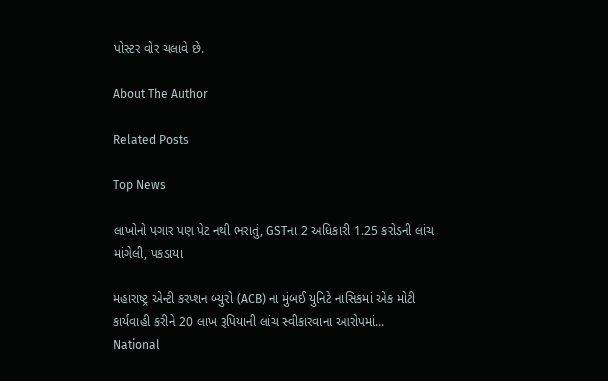પોસ્ટર વોર ચલાવે છે.

About The Author

Related Posts

Top News

લાખોનો પગાર પણ પેટ નથી ભરાતું, GSTના 2 અધિકારી 1.25 કરોડની લાંચ માંગેલી, પકડાયા

મહારાષ્ટ્ર એન્ટી કરપ્શન બ્યુરો (ACB) ના મુંબઈ યુનિટે નાસિકમાં એક મોટી કાર્યવાહી કરીને 20 લાખ રૂપિયાની લાંચ સ્વીકારવાના આરોપમાં...
National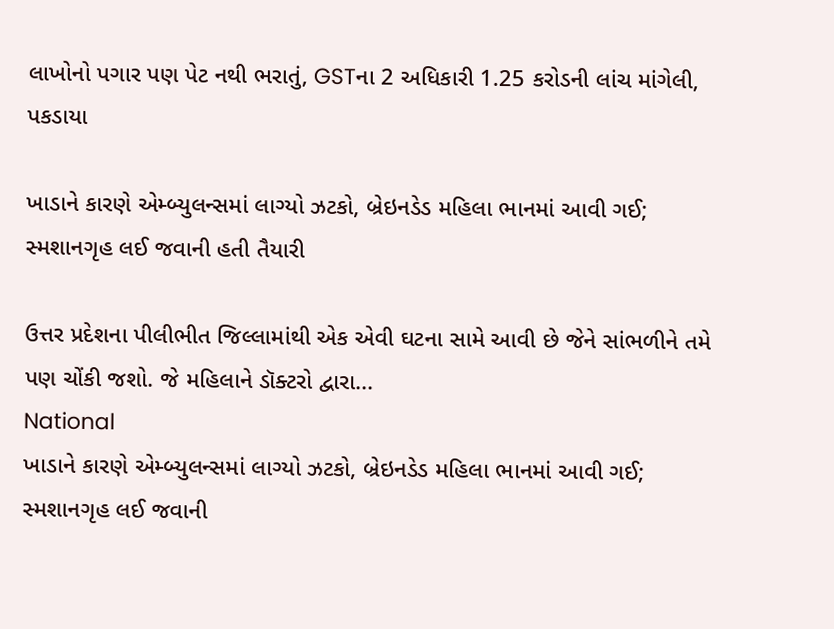લાખોનો પગાર પણ પેટ નથી ભરાતું, GSTના 2 અધિકારી 1.25 કરોડની લાંચ માંગેલી, પકડાયા

ખાડાને કારણે એમ્બ્યુલન્સમાં લાગ્યો ઝટકો, બ્રેઇનડેડ મહિલા ભાનમાં આવી ગઈ; સ્મશાનગૃહ લઈ જવાની હતી તૈયારી

ઉત્તર પ્રદેશના પીલીભીત જિલ્લામાંથી એક એવી ઘટના સામે આવી છે જેને સાંભળીને તમે પણ ચોંકી જશો. જે મહિલાને ડૉક્ટરો દ્વારા...
National
ખાડાને કારણે એમ્બ્યુલન્સમાં લાગ્યો ઝટકો, બ્રેઇનડેડ મહિલા ભાનમાં આવી ગઈ; સ્મશાનગૃહ લઈ જવાની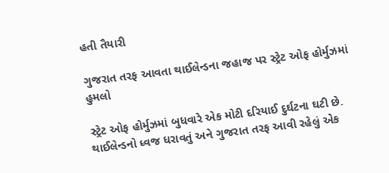હતી તૈયારી

ગુજરાત તરફ આવતા થાઈલેન્ડના જહાજ પર સ્ટ્રેટ ઓફ હોર્મુઝમાં હુમલો

સ્ટ્રેટ ઓફ હોર્મુઝમાં બુધવારે એક મોટી દરિયાઈ દુર્ઘટના ઘટી છે. થાઈલેન્ડનો ધ્વજ ધરાવતું અને ગુજરાત તરફ આવી રહેલું એક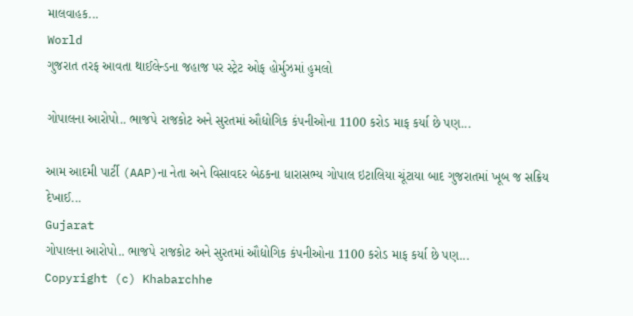માલવાહક...
World
ગુજરાત તરફ આવતા થાઈલેન્ડના જહાજ પર સ્ટ્રેટ ઓફ હોર્મુઝમાં હુમલો

ગોપાલના આરોપો.. ભાજપે રાજકોટ અને સુરતમાં ઔદ્યોગિક કંપનીઓના 1100 કરોડ માફ કર્યા છે પણ...

આમ આદમી પાર્ટી (AAP)ના નેતા અને વિસાવદર બેઠકના ધારાસભ્ય ગોપાલ ઇટાલિયા ચૂંટાયા બાદ ગુજરાતમાં ખૂબ જ સક્રિય દેખાઈ...
Gujarat
ગોપાલના આરોપો.. ભાજપે રાજકોટ અને સુરતમાં ઔદ્યોગિક કંપનીઓના 1100 કરોડ માફ કર્યા છે પણ...
Copyright (c) Khabarchhe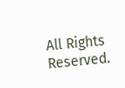All Rights Reserved.